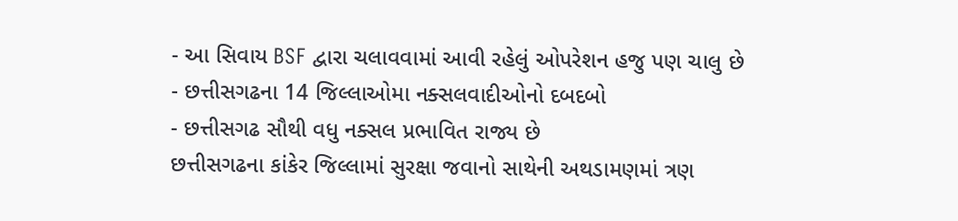- આ સિવાય BSF દ્વારા ચલાવવામાં આવી રહેલું ઓપરેશન હજુ પણ ચાલુ છે
- છત્તીસગઢના 14 જિલ્લાઓમા નક્સલવાદીઓનો દબદબો
- છત્તીસગઢ સૌથી વધુ નક્સલ પ્રભાવિત રાજ્ય છે
છત્તીસગઢના કાંકેર જિલ્લામાં સુરક્ષા જવાનો સાથેની અથડામણમાં ત્રણ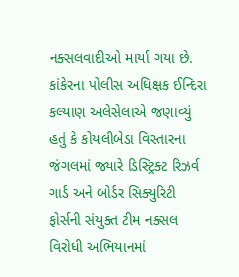નક્સલવાદીઓ માર્યા ગયા છે. કાંકેરના પોલીસ અધિક્ષક ઈન્દિરા કલ્યાણ અલેસેલાએ જણાવ્યું હતું કે કોયલીબેડા વિસ્તારના જંગલમાં જ્યારે ડિસ્ટ્રિક્ટ રિઝર્વ ગાર્ડ અને બોર્ડર સિક્યુરિટી ફોર્સની સંયુક્ત ટીમ નક્સલ વિરોધી અભિયાનમાં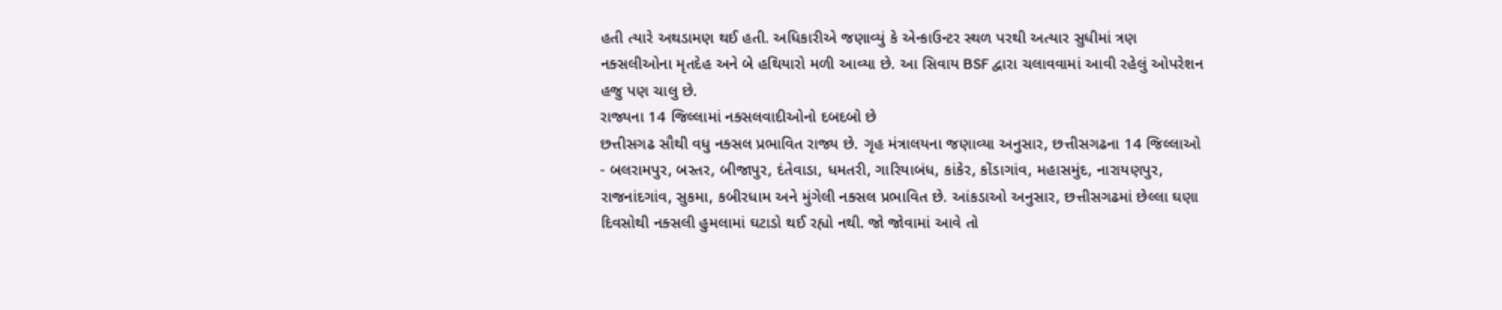હતી ત્યારે અથડામણ થઈ હતી. અધિકારીએ જણાવ્યું કે એન્કાઉન્ટર સ્થળ પરથી અત્યાર સુધીમાં ત્રણ નક્સલીઓના મૃતદેહ અને બે હથિયારો મળી આવ્યા છે. આ સિવાય BSF દ્વારા ચલાવવામાં આવી રહેલું ઓપરેશન હજુ પણ ચાલુ છે.
રાજ્યના 14 જિલ્લામાં નક્સલવાદીઓનો દબદબો છે
છત્તીસગઢ સૌથી વધુ નક્સલ પ્રભાવિત રાજ્ય છે. ગૃહ મંત્રાલયના જણાવ્યા અનુસાર, છત્તીસગઢના 14 જિલ્લાઓ - બલરામપુર, બસ્તર, બીજાપુર, દંતેવાડા, ધમતરી, ગારિયાબંધ, કાંકેર, કોંડાગાંવ, મહાસમુંદ, નારાયણપુર, રાજનાંદગાંવ, સુકમા, કબીરધામ અને મુંગેલી નક્સલ પ્રભાવિત છે. આંકડાઓ અનુસાર, છત્તીસગઢમાં છેલ્લા ઘણા દિવસોથી નક્સલી હુમલામાં ઘટાડો થઈ રહ્યો નથી. જો જોવામાં આવે તો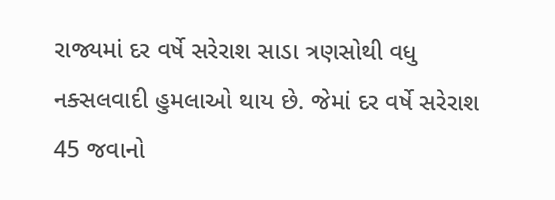રાજ્યમાં દર વર્ષે સરેરાશ સાડા ત્રણસોથી વધુ નક્સલવાદી હુમલાઓ થાય છે. જેમાં દર વર્ષે સરેરાશ 45 જવાનો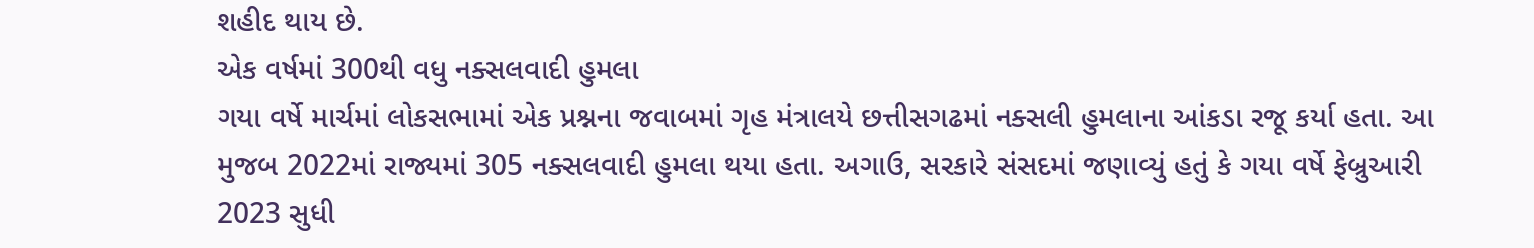શહીદ થાય છે.
એક વર્ષમાં 300થી વધુ નક્સલવાદી હુમલા
ગયા વર્ષે માર્ચમાં લોકસભામાં એક પ્રશ્નના જવાબમાં ગૃહ મંત્રાલયે છત્તીસગઢમાં નક્સલી હુમલાના આંકડા રજૂ કર્યા હતા. આ મુજબ 2022માં રાજ્યમાં 305 નક્સલવાદી હુમલા થયા હતા. અગાઉ, સરકારે સંસદમાં જણાવ્યું હતું કે ગયા વર્ષે ફેબ્રુઆરી 2023 સુધી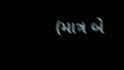(માત્ર બે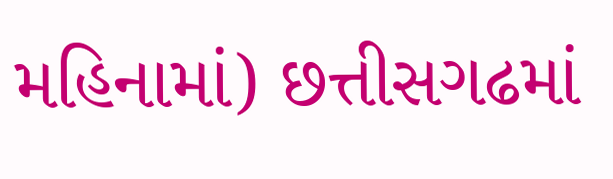મહિનામાં) છત્તીસગઢમાં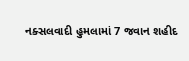નક્સલવાદી હુમલામાં 7 જવાન શહીદ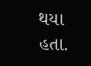થયા હતા.